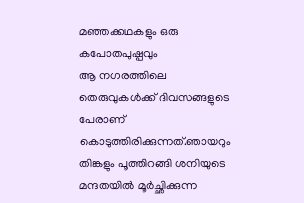മഞ്ഞക്കഥകളും ഒരു കപോതപുഷ്പവും
ആ നഗരത്തിലെ തെരുവുകൾക്ക് ദിവസങ്ങളുടെ പേരാണ് കൊടുത്തിരിക്കുന്നത്.ഞായറും തിങ്കളും പൂത്തിറങ്ങി ശനിയുടെ മന്ദതയിൽ മൂർച്ഛിക്കുന്ന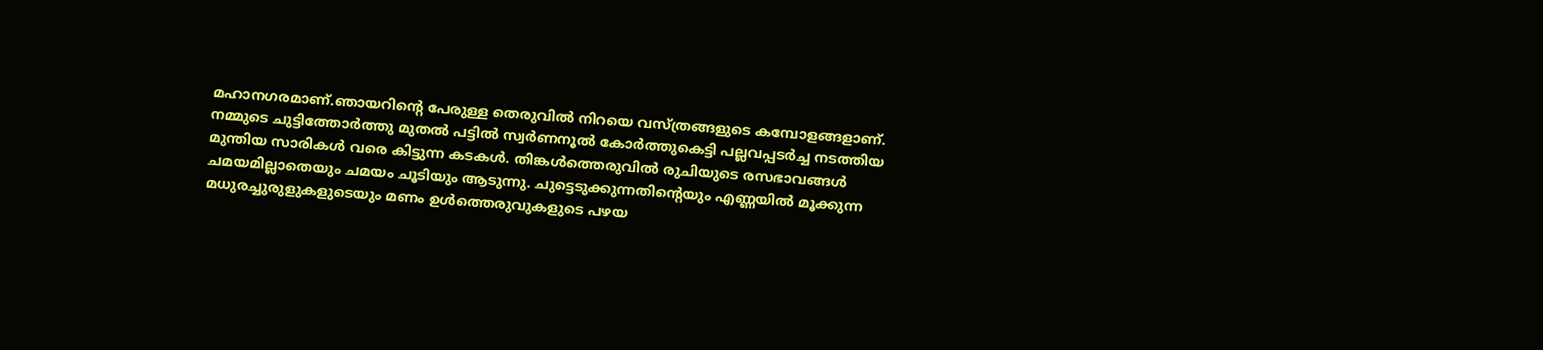മഹാനഗരമാണ്.ഞായറിൻ്റെ പേരുള്ള തെരുവിൽ നിറയെ വസ്ത്രങ്ങളുടെ കമ്പോളങ്ങളാണ്. നമ്മുടെ ചുട്ടിത്തോർത്തു മുതൽ പട്ടിൽ സ്വർണനൂൽ കോർത്തുകെട്ടി പല്ലവപ്പടർച്ച നടത്തിയ മുന്തിയ സാരികൾ വരെ കിട്ടുന്ന കടകൾ. തിങ്കൾത്തെരുവിൽ രുചിയുടെ രസഭാവങ്ങൾ ചമയമില്ലാതെയും ചമയം ചൂടിയും ആടുന്നു. ചുട്ടെടുക്കുന്നതിൻ്റെയും എണ്ണയിൽ മൂക്കുന്ന മധുരച്ചുരുളുകളുടെയും മണം ഉൾത്തെരുവുകളുടെ പഴയ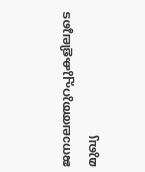ജനാലത്തുറപ്പുകളിലൂടെ മുഖ്യ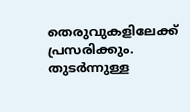തെരുവുകളിലേക്ക് പ്രസരിക്കും. തുടർന്നുള്ള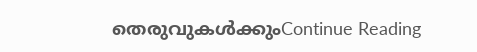തെരുവുകൾക്കുംContinue Reading